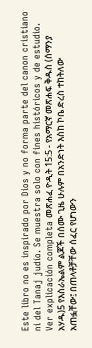Este libro no es inspirado por Dios y no forma parte del canon cristiano ni del Tanaj judío. Se muestra solo con fines históricos y de estudio. Ver explicación completa መጽሐፈ ዮዲት 15:5 - የአማርኛ መጽሐፍ ቅዱስ (ሰማንያ አሃዱ)5 የእስራኤልም ልጆች በሰሙ ጊዜ ሁሉም በአንድነት እስከ ኮቤ ድረስ ተከትለው አጠፏቸው፤ በጠላቶቻቸው ሰፈር የሆነውን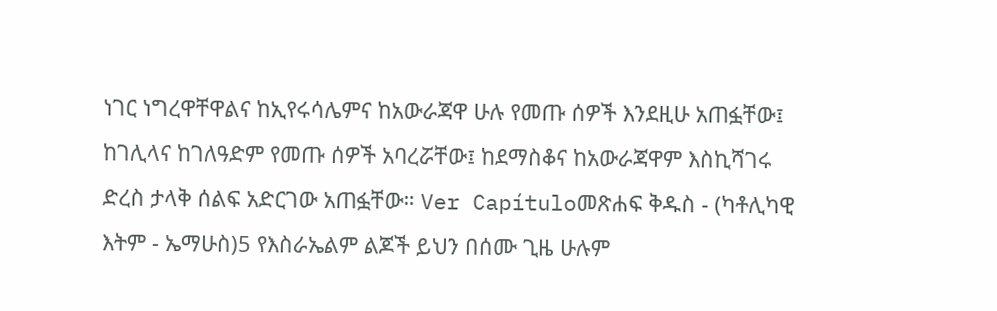ነገር ነግረዋቸዋልና ከኢየሩሳሌምና ከአውራጃዋ ሁሉ የመጡ ሰዎች እንደዚሁ አጠፏቸው፤ ከገሊላና ከገለዓድም የመጡ ሰዎች አባረሯቸው፤ ከደማስቆና ከአውራጃዋም እስኪሻገሩ ድረስ ታላቅ ሰልፍ አድርገው አጠፏቸው። Ver Capítuloመጽሐፍ ቅዱስ - (ካቶሊካዊ እትም - ኤማሁስ)5 የእስራኤልም ልጆች ይህን በሰሙ ጊዜ ሁሉም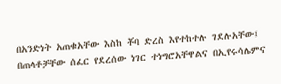በአንድነት አጠቁአቸው እስከ ቾባ ድረስ እየተከተሉ ገደሉአቸው፤ በጠላቶቻቸው ሰፈር የደረሰው ነገር ተነግሮአቸዋልና በኢየሩሳሌምና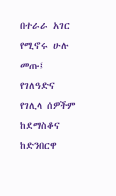በተራራ አገር የሚኖሩ ሁሉ መጡ፤ የገለዓድና የገሊላ ሰዎችም ከደማስቆና ከድንበርዋ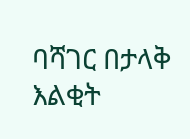ባሻገር በታላቅ እልቂት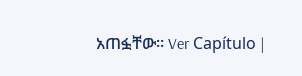አጠፏቸው። Ver Capítulo |